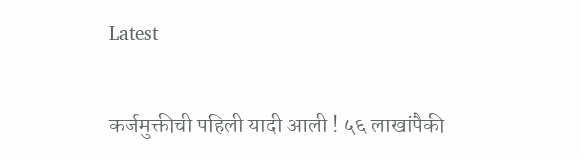Latest

कर्जमुक्तीची पहिली यादी आली ! ५६ लाखांपैकी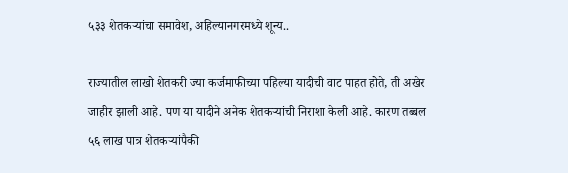५३३ शेतकऱ्यांचा समावेश, अहिल्यानगरमध्ये शून्य..

राज्यातील लाखो शेतकरी ज्या कर्जमाफीच्या पहिल्या यादीची वाट पाहत होते, ती अखेर जाहीर झाली आहे. पण या यादीने अनेक शेतकऱ्यांची निराशा केली आहे. कारण तब्बल ५६ लाख पात्र शेतकऱ्यांपैकी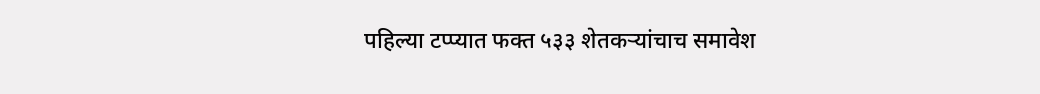पहिल्या टप्प्यात फक्त ५३३ शेतकऱ्यांचाच समावेश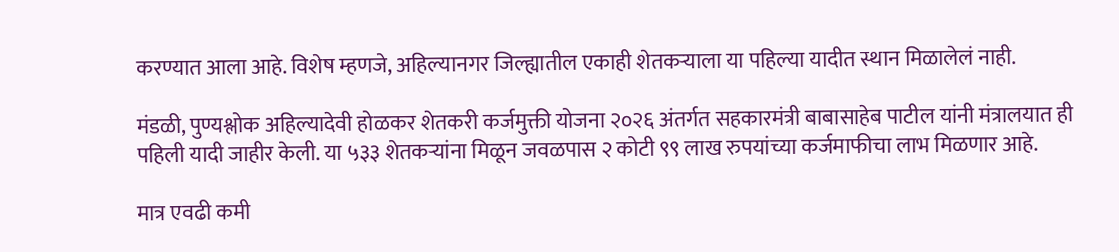करण्यात आला आहे. विशेष म्हणजे, अहिल्यानगर जिल्ह्यातील एकाही शेतकऱ्याला या पहिल्या यादीत स्थान मिळालेलं नाही.

मंडळी, पुण्यश्लोक अहिल्यादेवी होळकर शेतकरी कर्जमुक्ती योजना २०२६ अंतर्गत सहकारमंत्री बाबासाहेब पाटील यांनी मंत्रालयात ही पहिली यादी जाहीर केली. या ५३३ शेतकऱ्यांना मिळून जवळपास २ कोटी ९९ लाख रुपयांच्या कर्जमाफीचा लाभ मिळणार आहे.

मात्र एवढी कमी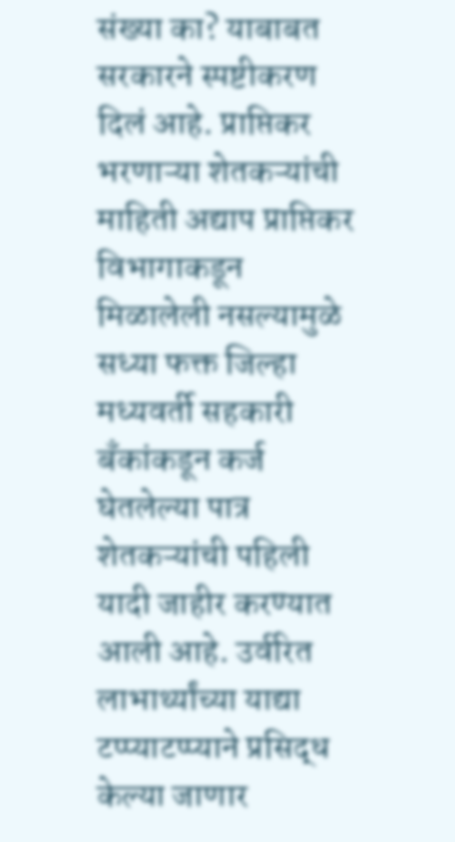संख्या का? याबाबत सरकारने स्पष्टीकरण दिलं आहे. प्राप्तिकर भरणाऱ्या शेतकऱ्यांची माहिती अद्याप प्राप्तिकर विभागाकडून मिळालेली नसल्यामुळे सध्या फक्त जिल्हा मध्यवर्ती सहकारी बँकांकडून कर्ज घेतलेल्या पात्र शेतकऱ्यांची पहिली यादी जाहीर करण्यात आली आहे. उर्वरित लाभार्थ्यांच्या याद्या टप्प्याटप्प्याने प्रसिद्ध केल्या जाणार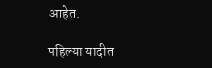आहेत.

पहिल्या यादीत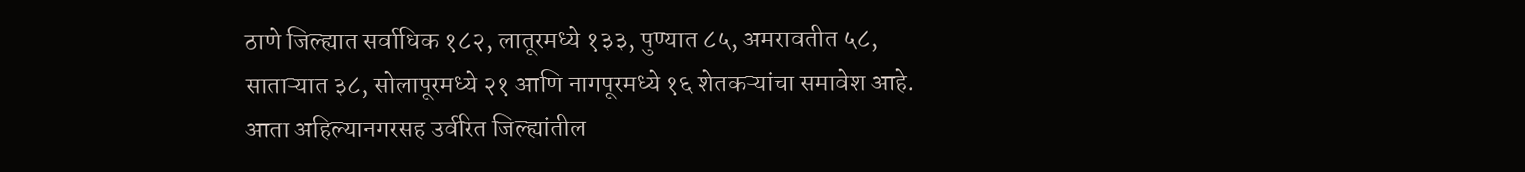ठाणे जिल्ह्यात सर्वाधिक १८२, लातूरमध्ये १३३, पुण्यात ८५, अमरावतीत ५८, साताऱ्यात ३८, सोलापूरमध्ये २१ आणि नागपूरमध्ये १६ शेतकऱ्यांचा समावेश आहे. आता अहिल्यानगरसह उर्वरित जिल्ह्यांतील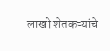लाखो शेतकऱ्यांचे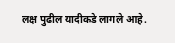लक्ष पुढील यादीकडे लागले आहे.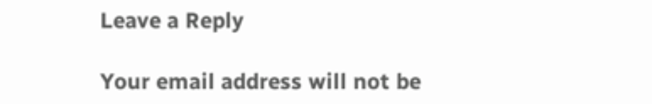Leave a Reply

Your email address will not be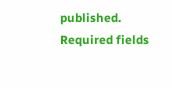published. Required fields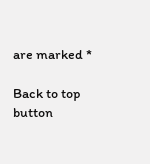are marked *

Back to top button